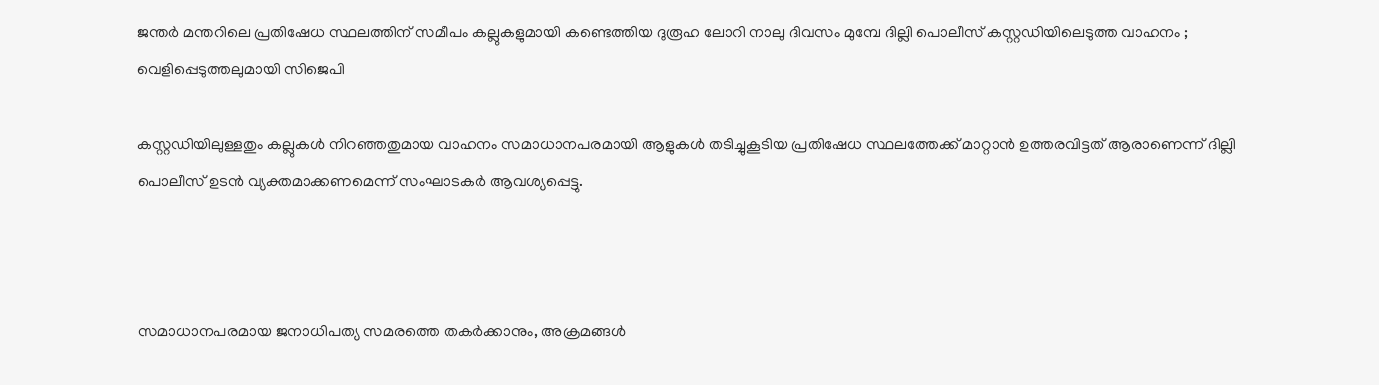ജന്തര്‍ മന്തറിലെ പ്രതിഷേധ സ്ഥലത്തിന് സമീപം കല്ലുകളുമായി കണ്ടെത്തിയ ദുരൂഹ ലോറി നാലു ദിവസം മുമ്പേ ദില്ലി പൊലീസ് കസ്റ്റഡിയിലെടുത്ത വാഹനം ; വെളിപ്പെടുത്തലുമായി സിജെപി

കസ്റ്റഡിയിലുള്ളതും കല്ലുകള്‍ നിറഞ്ഞതുമായ വാഹനം സമാധാനപരമായി ആളുകള്‍ തടിച്ചുകൂടിയ പ്രതിഷേധ സ്ഥലത്തേക്ക് മാറ്റാന്‍ ഉത്തരവിട്ടത് ആരാണെന്ന് ദില്ലി പൊലീസ് ഉടന്‍ വ്യക്തമാക്കണമെന്ന് സംഘാടകര്‍ ആവശ്യപ്പെട്ടു.



സമാധാനപരമായ ജനാധിപത്യ സമരത്തെ തകര്‍ക്കാനും, അക്രമങ്ങള്‍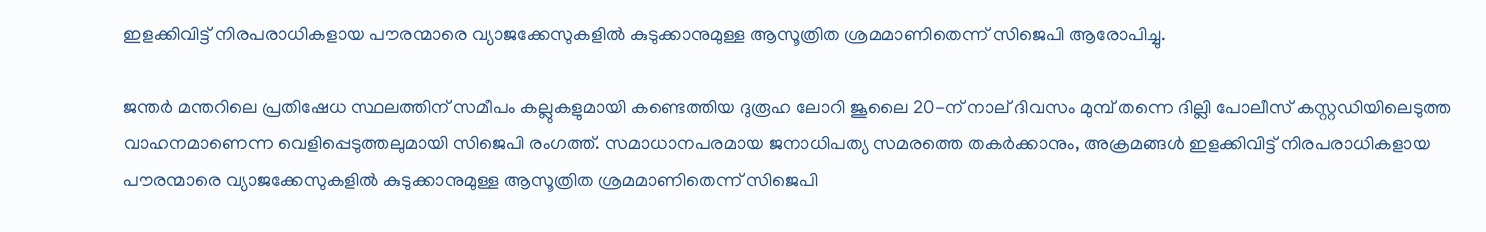ഇളക്കിവിട്ട് നിരപരാധികളായ പൗരന്മാരെ വ്യാജക്കേസുകളില്‍ കുടുക്കാനുമുള്ള ആസൂത്രിത ശ്രമമാണിതെന്ന് സിജെപി ആരോപിച്ചു.

ജന്തര്‍ മന്തറിലെ പ്രതിഷേധ സ്ഥലത്തിന് സമീപം കല്ലുകളുമായി കണ്ടെത്തിയ ദുരൂഹ ലോറി ജൂലൈ 20-ന് നാല് ദിവസം മുമ്പ് തന്നെ ദില്ലി പോലീസ് കസ്റ്റഡിയിലെടുത്ത വാഹനമാണെന്ന വെളിപ്പെടുത്തലുമായി സിജെപി രംഗത്ത്. സമാധാനപരമായ ജനാധിപത്യ സമരത്തെ തകര്‍ക്കാനും, അക്രമങ്ങള്‍ ഇളക്കിവിട്ട് നിരപരാധികളായ പൗരന്മാരെ വ്യാജക്കേസുകളില്‍ കുടുക്കാനുമുള്ള ആസൂത്രിത ശ്രമമാണിതെന്ന് സിജെപി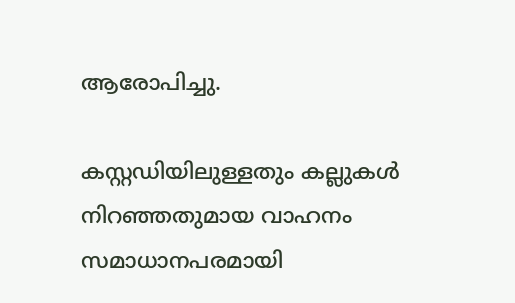ആരോപിച്ചു.

കസ്റ്റഡിയിലുള്ളതും കല്ലുകള്‍ നിറഞ്ഞതുമായ വാഹനം സമാധാനപരമായി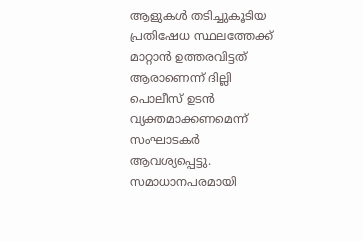ആളുകള്‍ തടിച്ചുകൂടിയ പ്രതിഷേധ സ്ഥലത്തേക്ക് മാറ്റാന്‍ ഉത്തരവിട്ടത് ആരാണെന്ന് ദില്ലി പൊലീസ് ഉടന്‍ വ്യക്തമാക്കണമെന്ന് സംഘാടകര്‍ ആവശ്യപ്പെട്ടു. സമാധാനപരമായി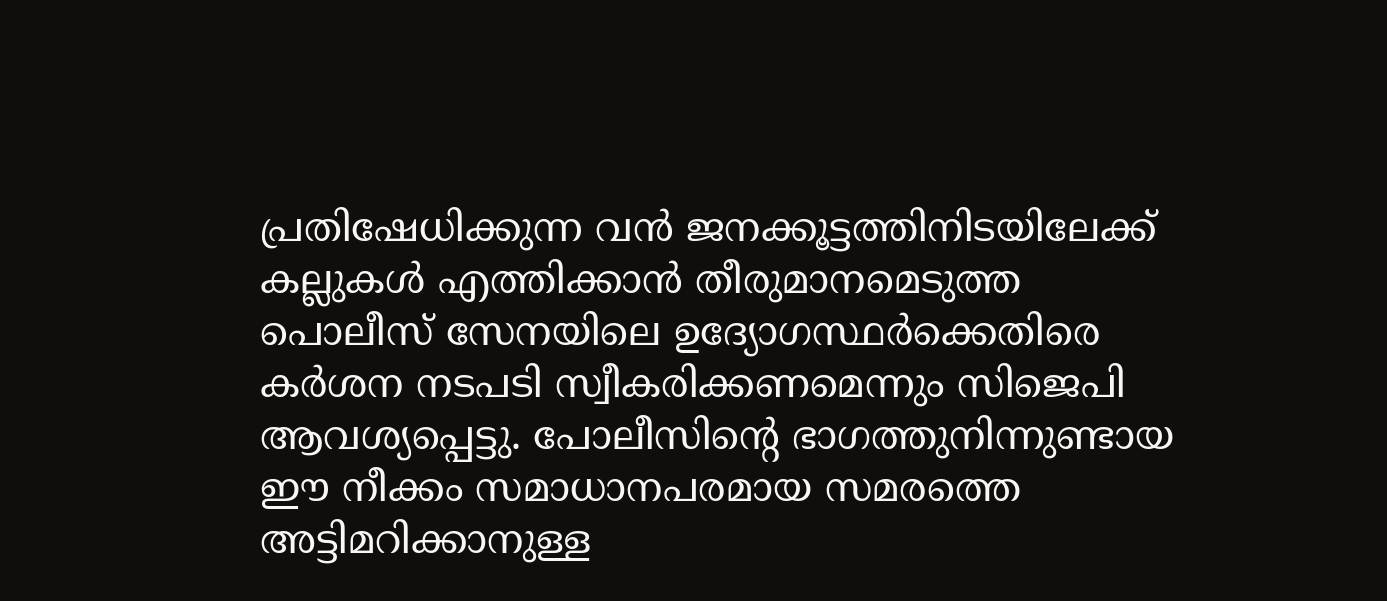പ്രതിഷേധിക്കുന്ന വന്‍ ജനക്കൂട്ടത്തിനിടയിലേക്ക് കല്ലുകള്‍ എത്തിക്കാന്‍ തീരുമാനമെടുത്ത പൊലീസ് സേനയിലെ ഉദ്യോഗസ്ഥര്‍ക്കെതിരെ കര്‍ശന നടപടി സ്വീകരിക്കണമെന്നും സിജെപി ആവശ്യപ്പെട്ടു. പോലീസിന്റെ ഭാഗത്തുനിന്നുണ്ടായ ഈ നീക്കം സമാധാനപരമായ സമരത്തെ അട്ടിമറിക്കാനുള്ള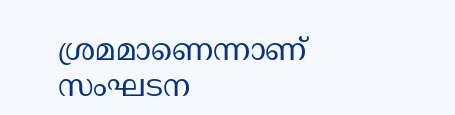ശ്രമമാണെന്നാണ് സംഘടന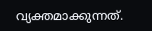വ്യക്തമാക്കുന്നത്.